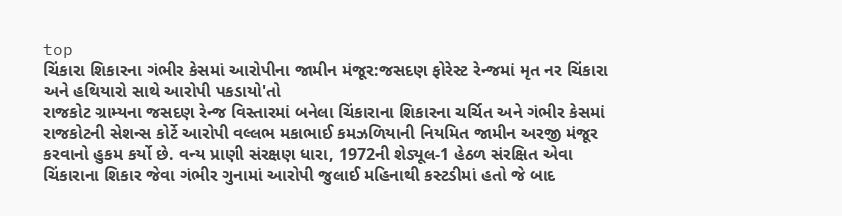top
ચિંકારા શિકારના ગંભીર કેસમાં આરોપીના જામીન મંજૂર:જસદણ ફોરેસ્ટ રેન્જમાં મૃત નર ચિંકારા અને હથિયારો સાથે આરોપી પકડાયો'તો
રાજકોટ ગ્રામ્યના જસદણ રેન્જ વિસ્તારમાં બનેલા ચિંકારાના શિકારના ચર્ચિત અને ગંભીર કેસમાં રાજકોટની સેશન્સ કોર્ટે આરોપી વલ્લભ મકાભાઈ કમઝળિયાની નિયમિત જામીન અરજી મંજૂર કરવાનો હુકમ કર્યો છે. વન્ય પ્રાણી સંરક્ષણ ધારા, 1972ની શેડ્યૂલ-1 હેઠળ સંરક્ષિત એવા ચિંકારાના શિકાર જેવા ગંભીર ગુનામાં આરોપી જુલાઈ મહિનાથી કસ્ટડીમાં હતો જે બાદ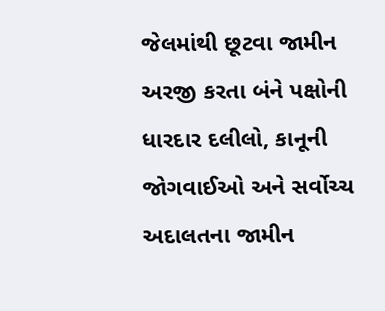જેલમાંથી છૂટવા જામીન અરજી કરતા બંને પક્ષોની ધારદાર દલીલો, કાનૂની જોગવાઈઓ અને સર્વોચ્ચ અદાલતના જામીન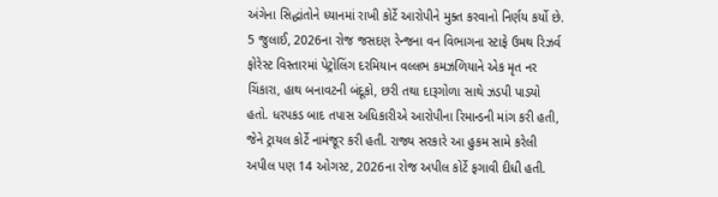અંગેના સિદ્ધાંતોને ધ્યાનમાં રાખી કોર્ટે આરોપીને મુક્ત કરવાનો નિર્ણય કર્યો છે. 5 જુલાઈ, 2026ના રોજ જસદણ રેન્જના વન વિભાગના સ્ટાફે ઉમથ રિઝર્વ ફોરેસ્ટ વિસ્તારમાં પેટ્રોલિંગ દરમિયાન વલ્લભ કમઝળિયાને એક મૃત નર ચિંકારા, હાથ બનાવટની બંદૂકો, છરી તથા દારૂગોળા સાથે ઝડપી પાડ્યો હતો. ધરપકડ બાદ તપાસ અધિકારીએ આરોપીના રિમાન્ડની માંગ કરી હતી, જેને ટ્રાયલ કોર્ટે નામંજૂર કરી હતી. રાજ્ય સરકારે આ હુકમ સામે કરેલી અપીલ પણ 14 ઓગસ્ટ, 2026ના રોજ અપીલ કોર્ટે ફગાવી દીધી હતી.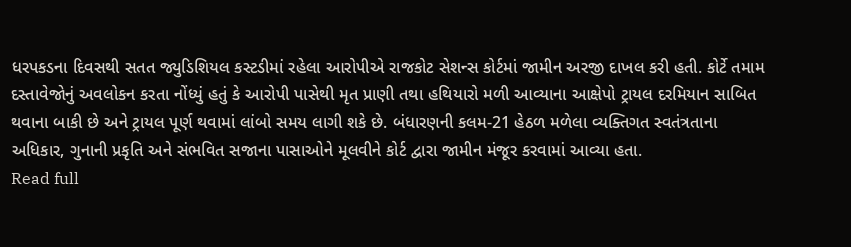ધરપકડના દિવસથી સતત જ્યુડિશિયલ કસ્ટડીમાં રહેલા આરોપીએ રાજકોટ સેશન્સ કોર્ટમાં જામીન અરજી દાખલ કરી હતી. કોર્ટે તમામ દસ્તાવેજોનું અવલોકન કરતા નોંધ્યું હતું કે આરોપી પાસેથી મૃત પ્રાણી તથા હથિયારો મળી આવ્યાના આક્ષેપો ટ્રાયલ દરમિયાન સાબિત થવાના બાકી છે અને ટ્રાયલ પૂર્ણ થવામાં લાંબો સમય લાગી શકે છે. બંધારણની કલમ-21 હેઠળ મળેલા વ્યક્તિગત સ્વતંત્રતાના અધિકાર, ગુનાની પ્રકૃતિ અને સંભવિત સજાના પાસાઓને મૂલવીને કોર્ટ દ્વારા જામીન મંજૂર કરવામાં આવ્યા હતા.
Read full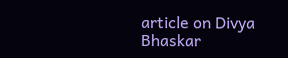article on Divya Bhaskar